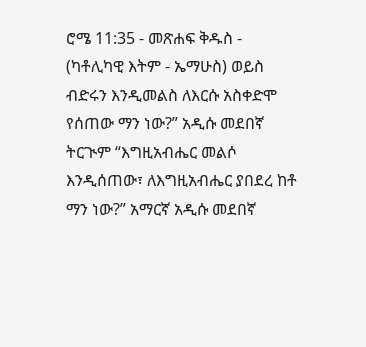ሮሜ 11:35 - መጽሐፍ ቅዱስ - (ካቶሊካዊ እትም - ኤማሁስ) ወይስ ብድሩን እንዲመልስ ለእርሱ አስቀድሞ የሰጠው ማን ነው?” አዲሱ መደበኛ ትርጒም “እግዚአብሔር መልሶ እንዲሰጠው፣ ለእግዚአብሔር ያበደረ ከቶ ማን ነው?” አማርኛ አዲሱ መደበኛ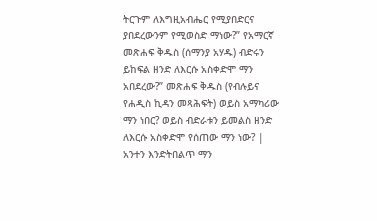ትርጉም ለእግዚአብሔር የሚያበድርና ያበደረውንም የሚወስድ ማነው?” የአማርኛ መጽሐፍ ቅዱስ (ሰማንያ አሃዱ) ብድሩን ይከፍል ዘንድ ለእርሱ አስቀድሞ ማን አበደረው?” መጽሐፍ ቅዱስ (የብሉይና የሐዲስ ኪዳን መጻሕፍት) ወይስ አማካሪው ማን ነበር? ወይስ ብድራቱን ይመልስ ዘንድ ለእርሱ አስቀድሞ የሰጠው ማን ነው? |
አንተን እንድትበልጥ ማን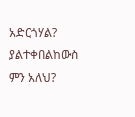አድርጎሃል? ያልተቀበልከውስ ምን አለህ?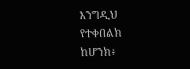እንግዲህ የተቀበልክ ከሆንክ፥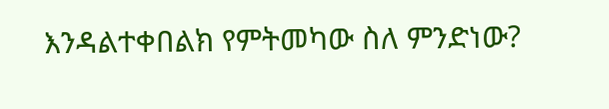እንዳልተቀበልክ የምትመካው ስለ ምንድነው?